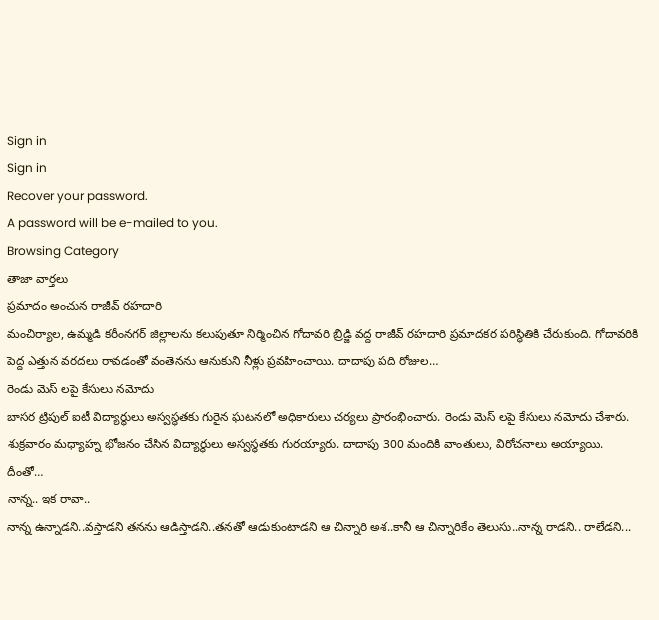Sign in
Sign in
Recover your password.
A password will be e-mailed to you.
Browsing Category
తాజా వార్తలు
ప్రమాదం అంచున రాజీవ్ రహదారి
మంచిర్యాల, ఉమ్మడి కరీంనగర్ జిల్లాలను కలుపుతూ నిర్మించిన గోదావరి బ్రిడ్జి వద్ద రాజీవ్ రహదారి ప్రమాదకర పరిస్థితికి చేరుకుంది. గోదావరికి పెద్ద ఎత్తున వరదలు రావడంతో వంతెనను ఆనుకుని నీళ్లు ప్రవహించాయి. దాదాపు పది రోజుల…
రెండు మెస్ లపై కేసులు నమోదు
బాసర ట్రిపుల్ ఐటీ విద్యార్థులు అస్వస్థతకు గురైన ఘటనలో అధికారులు చర్యలు ప్రారంభించారు. రెండు మెస్ లపై కేసులు నమోదు చేశారు. శుక్రవారం మధ్యాహ్న భోజనం చేసిన విద్యార్థులు అస్వస్థతకు గురయ్యారు. దాదాపు 300 మందికి వాంతులు, విరోచనాలు అయ్యాయి. దీంతో…
నాన్న.. ఇక రావా..
నాన్న ఉన్నాడని..వస్తాడని తనను ఆడిస్తాడని..తనతో ఆడుకుంటాడని ఆ చిన్నారి అశ..కానీ ఆ చిన్నారికేం తెలుసు..నాన్న రాడని.. రాలేడని...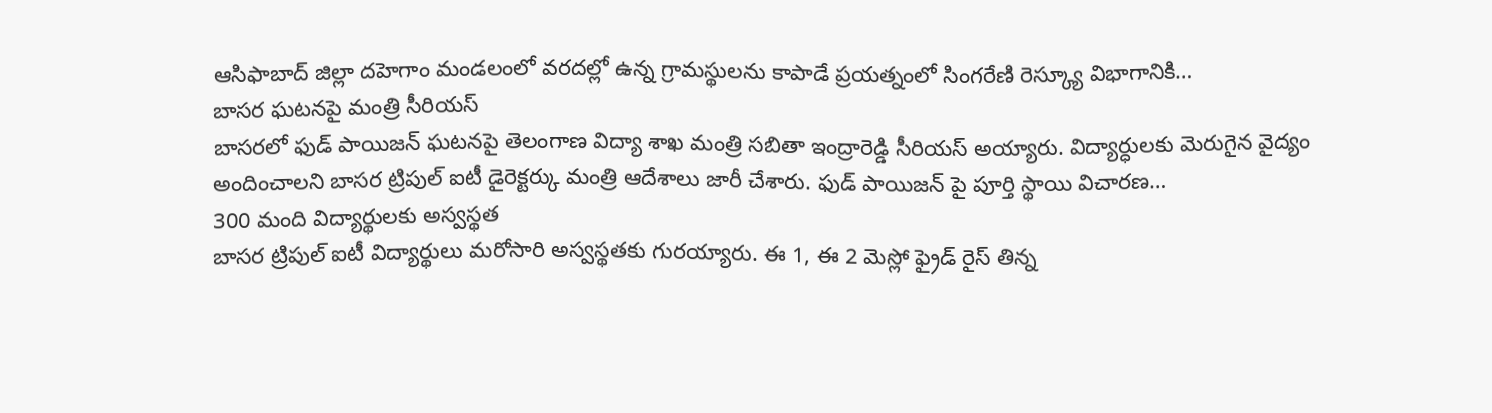ఆసిఫాబాద్ జిల్లా దహెగాం మండలంలో వరదల్లో ఉన్న గ్రామస్థులను కాపాడే ప్రయత్నంలో సింగరేణి రెస్క్యూ విభాగానికి…
బాసర ఘటనపై మంత్రి సీరియస్
బాసరలో ఫుడ్ పాయిజన్ ఘటనపై తెలంగాణ విద్యా శాఖ మంత్రి సబితా ఇంద్రారెడ్డి సీరియస్ అయ్యారు. విద్యార్ధులకు మెరుగైన వైద్యం అందించాలని బాసర ట్రిపుల్ ఐటీ డైరెక్టర్కు మంత్రి ఆదేశాలు జారీ చేశారు. ఫుడ్ పాయిజన్ పై పూర్తి స్థాయి విచారణ…
300 మంది విద్యార్థులకు అస్వస్థత
బాసర ట్రిపుల్ ఐటీ విద్యార్థులు మరోసారి అస్వస్థతకు గురయ్యారు. ఈ 1, ఈ 2 మెస్లో ఫ్రైడ్ రైస్ తిన్న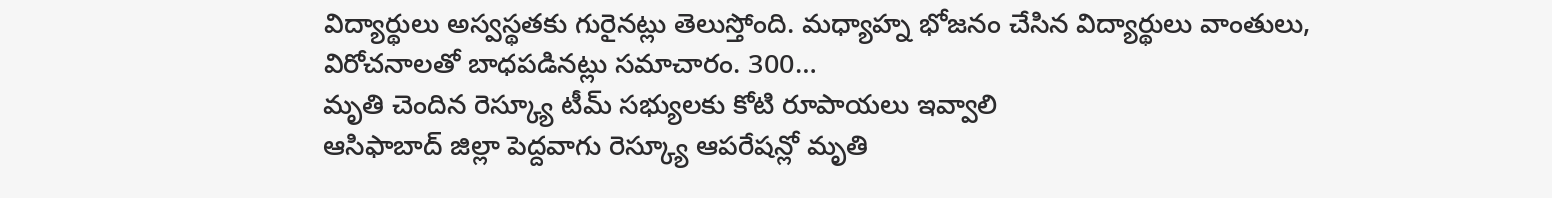విద్యార్థులు అస్వస్థతకు గురైనట్లు తెలుస్తోంది. మధ్యాహ్న భోజనం చేసిన విద్యార్థులు వాంతులు, విరోచనాలతో బాధపడినట్లు సమాచారం. 300…
మృతి చెందిన రెస్క్యూ టీమ్ సభ్యులకు కోటి రూపాయలు ఇవ్వాలి
ఆసిఫాబాద్ జిల్లా పెద్దవాగు రెస్క్యూ ఆపరేషన్లో మృతి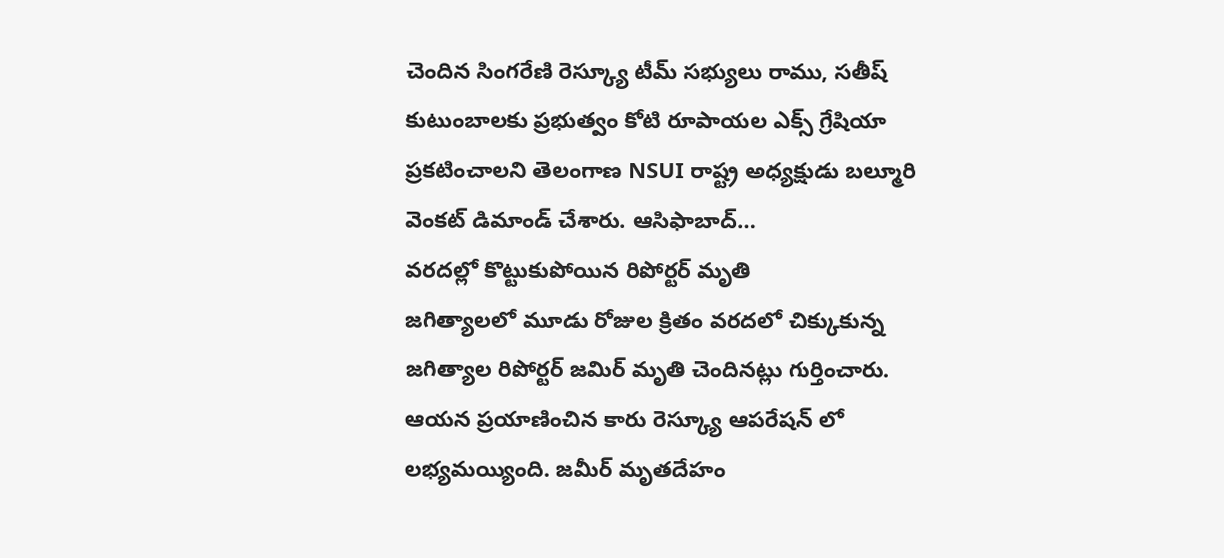చెందిన సింగరేణి రెస్క్యూ టీమ్ సభ్యులు రాము, సతీష్ కుటుంబాలకు ప్రభుత్వం కోటి రూపాయల ఎక్స్ గ్రేషియా ప్రకటించాలని తెలంగాణ NSUI రాష్ట్ర అధ్యక్షుడు బల్మూరి వెంకట్ డిమాండ్ చేశారు. ఆసిఫాబాద్…
వరదల్లో కొట్టుకుపోయిన రిపోర్టర్ మృతి
జగిత్యాలలో మూడు రోజుల క్రితం వరదలో చిక్కుకున్న జగిత్యాల రిపోర్టర్ జమిర్ మృతి చెందినట్లు గుర్తించారు. ఆయన ప్రయాణించిన కారు రెస్క్యూ ఆపరేషన్ లో లభ్యమయ్యింది. జమీర్ మృతదేహం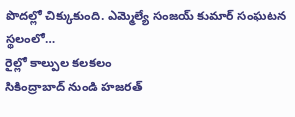పొదల్లో చిక్కుకుంది. ఎమ్మెల్యే సంజయ్ కుమార్ సంఘటన స్థలంలో…
రైల్లో కాల్పుల కలకలం
సికింద్రాబాద్ నుండి హజరత్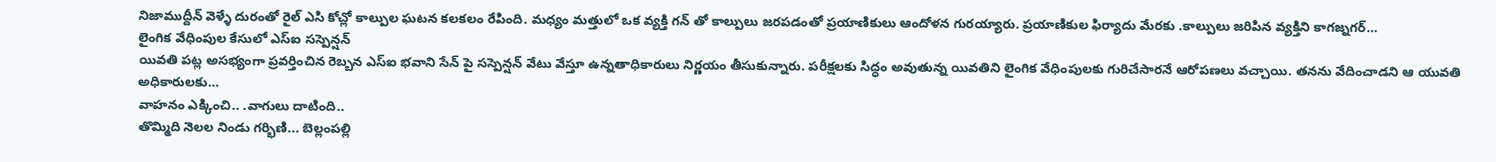నిజాముద్దీన్ వెళ్ళే దురంతో రైల్ ఎసి కోచ్లో కాల్పుల ఘటన కలకలం రేపింది. మధ్యం మత్తులో ఒక వ్యక్తి గన్ తో కాల్పులు జరపడంతో ప్రయాణికులు ఆందోళన గురయ్యారు. ప్రయాణికుల ఫిర్యాదు మేరకు .కాల్పులు జరిపిన వ్యక్తిని కాగజ్నగర్…
లైంగిక వేధింపుల కేసులో ఎస్ఐ సస్పెన్షన్
యివతి పట్ల అసభ్యంగా ప్రవర్తించిన రెబ్బన ఎస్ఐ భవాని సేన్ పై సస్పెన్షన్ వేటు వేస్తూ ఉన్నతాధికారులు నిర్ణయం తీసుకున్నారు. పరీక్షలకు సిద్ధం అవుతున్న యివతిని లైంగిక వేధింపులకు గురిచేసారనే ఆరోపణలు వచ్చాయి. తనను వేదించాడని ఆ యువతి అధికారులకు…
వాహనం ఎక్కించి.. .వాగులు దాటింది..
తొమ్మిది నెలల నిండు గర్భిణి... బెల్లంపల్లి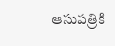ఆసుపత్రికి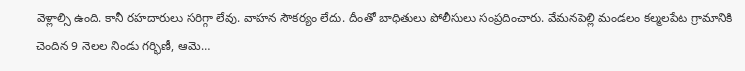వెళ్లాల్సి ఉంది. కానీ రహదారులు సరిగ్గా లేవు. వాహన సౌకర్యం లేదు. దీంతో బాధితులు పోలీసులు సంప్రదించారు. వేమనపెల్లి మండలం కల్మలపేట గ్రామానికి చెందిన 9 నెలల నిండు గర్భిణీ, ఆమె…